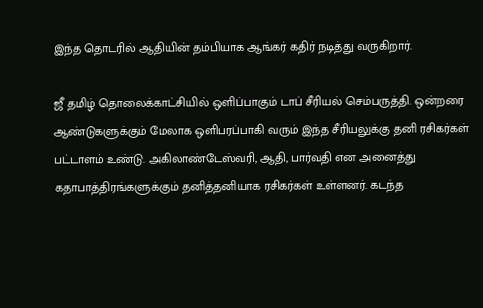இந்த தொடரில் ஆதியின் தம்பியாக ஆங்கர் கதிர் நடித்து வருகிறார்.

ஜீ தமிழ் தொலைக்காட்சியில் ஒளிப்பாகும் டாப் சீரியல் செம்பருத்தி. ஒன்றரை ஆண்டுகளுக்கும் மேலாக ஒளிபரப்பாகி வரும் இந்த சீரியலுக்கு தனி ரசிகர்கள் பட்டாளம் உண்டு. அகிலாண்டேஸ்வரி, ஆதி, பார்வதி என அனைத்து கதாபாத்திரங்களுக்கும் தனித்தனியாக ரசிகர்கள் உள்ளனர். கடந்த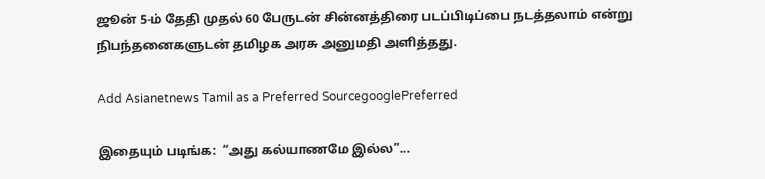ஜூன் 5-ம் தேதி முதல் 60 பேருடன் சின்னத்திரை படப்பிடிப்பை நடத்தலாம் என்று நிபந்தனைகளுடன் தமிழக அரசு அனுமதி அளித்தது.

Add Asianetnews Tamil as a Preferred SourcegooglePreferred

இதையும் படிங்க:  “அது கல்யாணமே இல்ல”...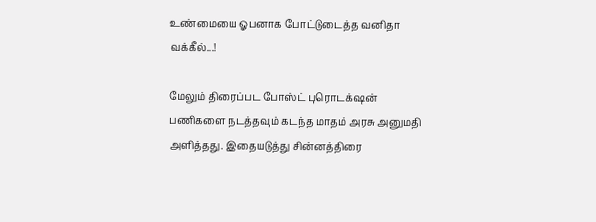உண்மையை ஓபனாக போட்டுடைத்த வனிதா வக்கீல்...!

மேலும் திரைப்பட போஸ்ட் புரொடக்‌ஷன் பணிகளை நடத்தவும் கடந்த மாதம் அரசு அனுமதி அளித்தது. இதையடுத்து சின்னத்திரை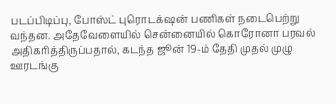படப்பிடிப்பு, போஸ்ட் புரொடக்‌ஷன் பணிகள் நடைபெற்று வந்தன. அதேவேளையில் சென்னையில் கொரோனா பரவல் அதிகரித்திருப்பதால், கடந்த ஜூன் 19-ம் தேதி முதல் முழு ஊரடங்கு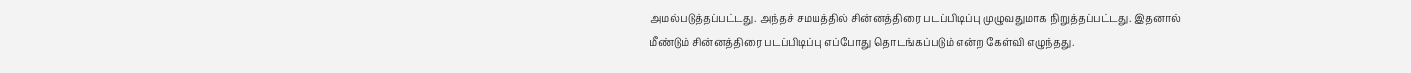அமல்படுத்தப்பட்டது. அந்தச் சமயத்தில் சின்னத்திரை படப்பிடிப்பு முழுவதுமாக நிறுத்தப்பட்டது. இதனால் மீண்டும் சின்னத்திரை படப்பிடிப்பு எப்போது தொடங்கப்படும் என்ற கேள்வி எழுந்தது.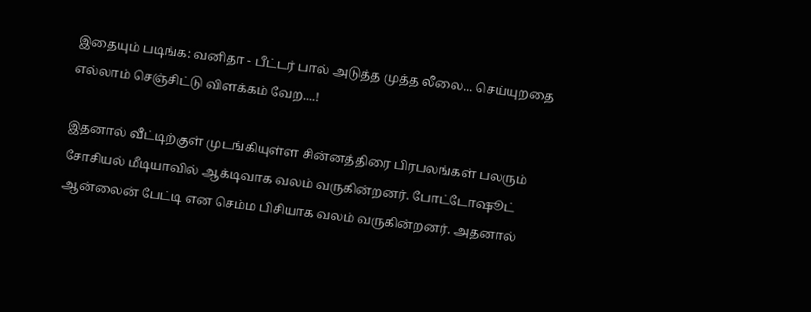இதையும் படிங்க: வனிதா - பீட்டர் பால் அடுத்த முத்த லீலை... செய்யுறதை எல்லாம் செஞ்சிட்டு விளக்கம் வேற....!

இதனால் வீட்டிற்குள் முடங்கியுள்ள சின்னத்திரை பிரபலங்கள் பலரும் சோசியல் மீடியாவில் ஆக்டிவாக வலம் வருகின்றனர். போட்டோஷூட் ஆன்லைன் பேட்டி என செம்ம பிசியாக வலம் வருகின்றனர். அதனால்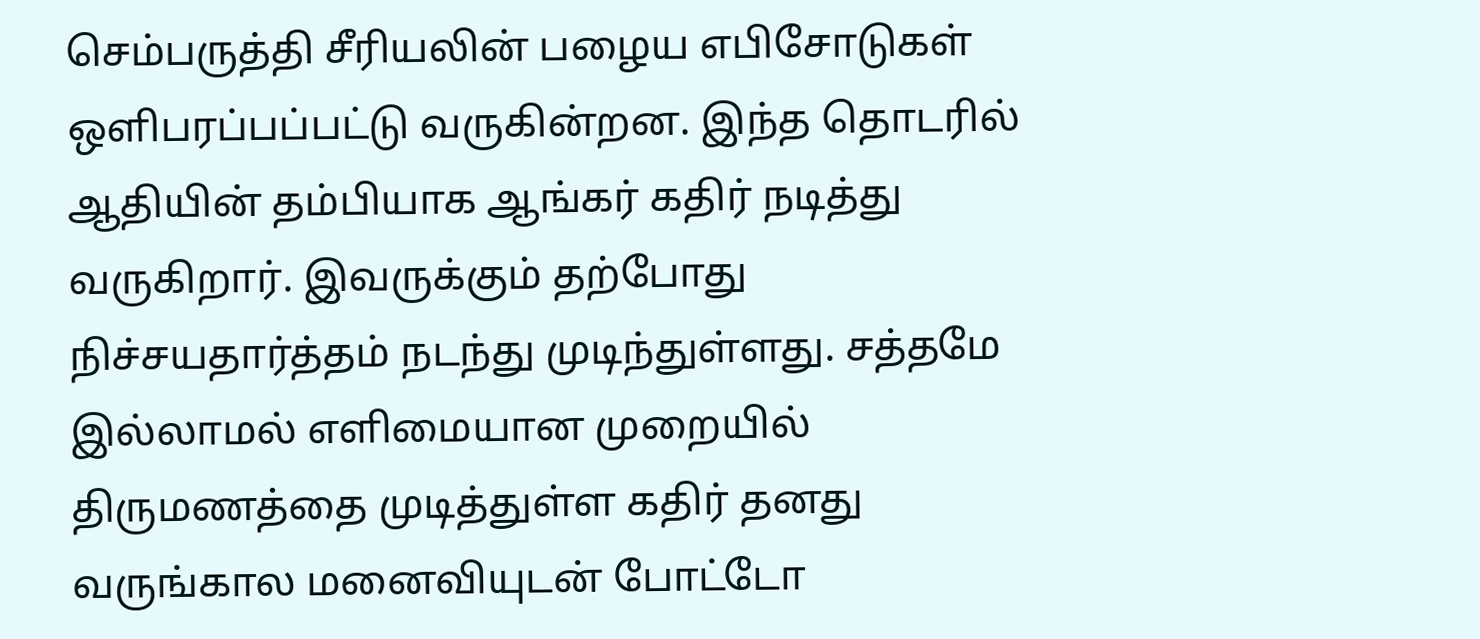செம்பருத்தி சீரியலின் பழைய எபிசோடுகள் ஒளிபரப்பப்பட்டு வருகின்றன. இந்த தொடரில் ஆதியின் தம்பியாக ஆங்கர் கதிர் நடித்து வருகிறார். இவருக்கும் தற்போது நிச்சயதார்த்தம் நடந்து முடிந்துள்ளது. சத்தமே இல்லாமல் எளிமையான முறையில் திருமணத்தை முடித்துள்ள கதிர் தனது வருங்கால மனைவியுடன் போட்டோ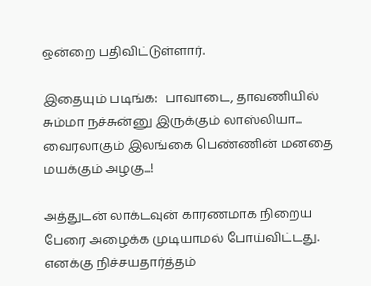ஒன்றை பதிவிட்டுள்ளார்.

இதையும் படிங்க:  பாவாடை, தாவணியில் சும்மா நச்சுன்னு இருக்கும் லாஸ்லியா... வைரலாகும் இலங்கை பெண்ணின் மனதை மயக்கும் அழகு...!

அத்துடன் லாக்டவுன் காரணமாக நிறைய பேரை அழைக்க முடியாமல் போய்விட்டது. எனக்கு நிச்சயதார்த்தம்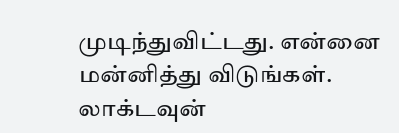முடிந்துவிட்டது. என்னை மன்னித்து விடுங்கள். லாக்டவுன்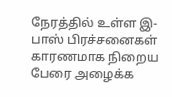நேரத்தில் உள்ள இ-பாஸ் பிரச்சனைகள் காரணமாக நிறைய பேரை அழைக்க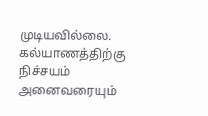முடியவில்லை. கல்யாணத்திற்கு நிச்சயம் அனைவரையும்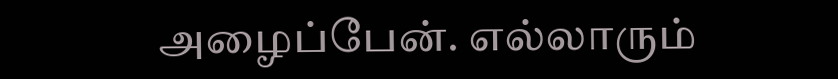அழைப்பேன். எல்லாரும்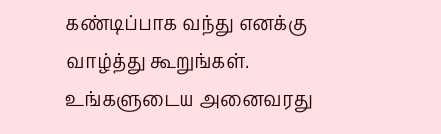கண்டிப்பாக வந்து எனக்கு வாழ்த்து கூறுங்கள். உங்களுடைய அனைவரது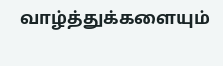வாழ்த்துக்களையும்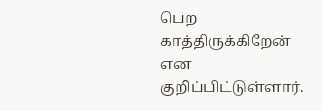பெற காத்திருக்கிறேன் என குறிப்பிட்டுள்ளார்.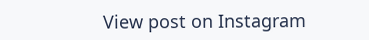View post on Instagram